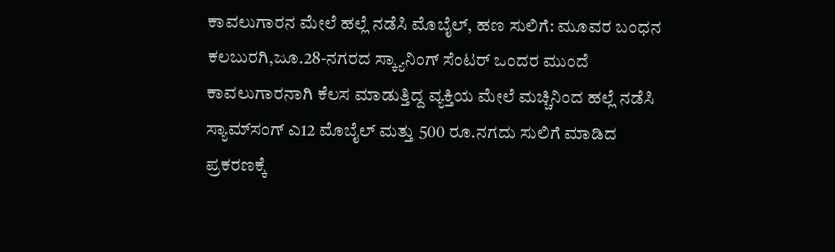ಕಾವಲುಗಾರನ ಮೇಲೆ ಹಲ್ಲೆ ನಡೆಸಿ ಮೊಬೈಲ್, ಹಣ ಸುಲಿಗೆ: ಮೂವರ ಬಂಧನ
ಕಲಬುರಗಿ,ಜೂ.28-ನಗರದ ಸ್ಕ್ಯಾನಿಂಗ್ ಸೆಂಟರ್ ಒಂದರ ಮುಂದೆ ಕಾವಲುಗಾರನಾಗಿ ಕೆಲಸ ಮಾಡುತ್ತಿದ್ದ ವ್ಯಕ್ತಿಯ ಮೇಲೆ ಮಚ್ಚಿನಿಂದ ಹಲ್ಲೆ ನಡೆಸಿ ಸ್ಯಾಮ್‍ಸಂಗ್ ಎ12 ಮೊಬೈಲ್ ಮತ್ತು 500 ರೂ.ನಗದು ಸುಲಿಗೆ ಮಾಡಿದ ಪ್ರಕರಣಕ್ಕೆ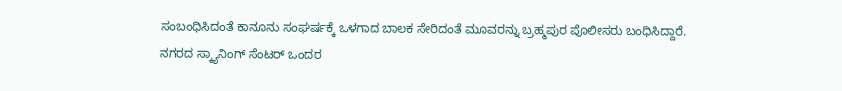ಸಂಬಂಧಿಸಿದಂತೆ ಕಾನೂನು ಸಂಘರ್ಷಕ್ಕೆ ಒಳಗಾದ ಬಾಲಕ ಸೇರಿದಂತೆ ಮೂವರನ್ನು ಬ್ರಹ್ಮಪುರ ಪೊಲೀಸರು ಬಂಧಿಸಿದ್ದಾರೆ.
ನಗರದ ಸ್ಕ್ಯಾನಿಂಗ್ ಸೆಂಟರ್ ಒಂದರ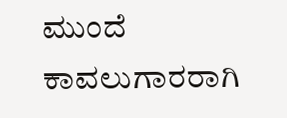ಮುಂದೆ ಕಾವಲುಗಾರರಾಗಿ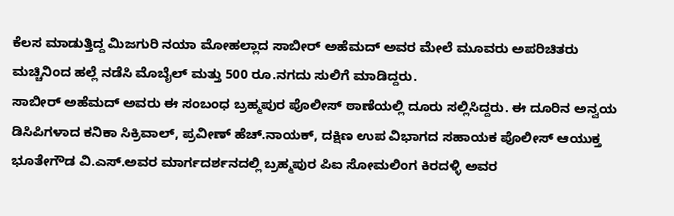ಕೆಲಸ ಮಾಡುತ್ತಿದ್ದ ಮಿಜಗುರಿ ನಯಾ ಮೋಹಲ್ಲಾದ ಸಾಬೀರ್ ಅಹೆಮದ್ ಅವರ ಮೇಲೆ ಮೂವರು ಅಪರಿಚಿತರು ಮಚ್ಚಿನಿಂದ ಹಲ್ಲೆ ನಡೆಸಿ ಮೊಬೈಲ್ ಮತ್ತು 500 ರೂ.ನಗದು ಸುಲಿಗೆ ಮಾಡಿದ್ದರು.
ಸಾಬೀರ್ ಅಹೆಮದ್ ಅವರು ಈ ಸಂಬಂಧ ಬ್ರಹ್ಮಪುರ ಪೊಲೀಸ್ ಠಾಣೆಯಲ್ಲಿ ದೂರು ಸಲ್ಲಿಸಿದ್ದರು. ಈ ದೂರಿನ ಅನ್ವಯ ಡಿಸಿಪಿಗಳಾದ ಕನಿಕಾ ಸಿಕ್ರಿವಾಲ್, ಪ್ರವೀಣ್ ಹೆಚ್.ನಾಯಕ್, ದಕ್ಷಿಣ ಉಪ ವಿಭಾಗದ ಸಹಾಯಕ ಪೊಲೀಸ್ ಆಯುಕ್ತ ಭೂತೇಗೌಡ ವಿ.ಎಸ್.ಅವರ ಮಾರ್ಗದರ್ಶನದಲ್ಲಿ ಬ್ರಹ್ಮಪುರ ಪಿಐ ಸೋಮಲಿಂಗ ಕಿರದಳ್ಳಿ ಅವರ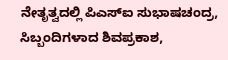ನೇತೃತ್ವದಲ್ಲಿ ಪಿಎಸ್‍ಐ ಸುಭಾಷಚಂದ್ರ, ಸಿಬ್ಬಂದಿಗಳಾದ ಶಿವಪ್ರಕಾಶ,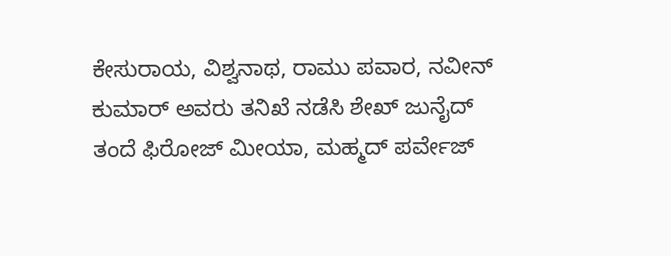ಕೇಸುರಾಯ, ವಿಶ್ವನಾಥ, ರಾಮು ಪವಾರ, ನವೀನ್ ಕುಮಾರ್ ಅವರು ತನಿಖೆ ನಡೆಸಿ ಶೇಖ್ ಜುನೈದ್ ತಂದೆ ಫಿರೋಜ್ ಮೀಯಾ, ಮಹ್ಮದ್ ಪರ್ವೇಜ್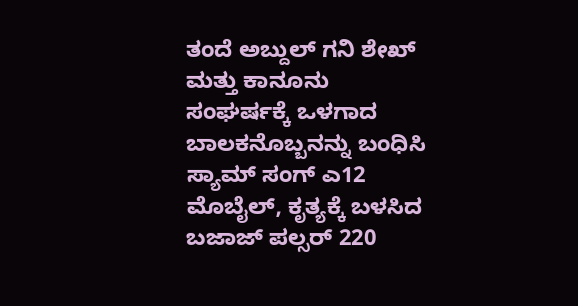ತಂದೆ ಅಬ್ದುಲ್ ಗನಿ ಶೇಖ್ ಮತ್ತು ಕಾನೂನು ಸಂಘರ್ಷಕ್ಕೆ ಒಳಗಾದ ಬಾಲಕನೊಬ್ಬನನ್ನು ಬಂಧಿಸಿ ಸ್ಯಾಮ್ ಸಂಗ್ ಎ12 ಮೊಬೈಲ್, ಕೃತ್ಯಕ್ಕೆ ಬಳಸಿದ ಬಜಾಜ್ ಪಲ್ಸರ್ 220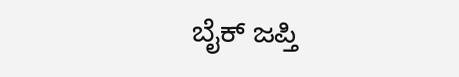ಬೈಕ್ ಜಪ್ತಿ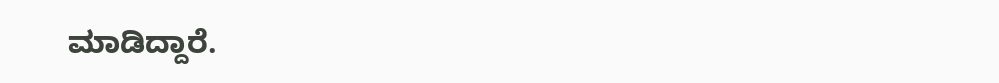ಮಾಡಿದ್ದಾರೆ.